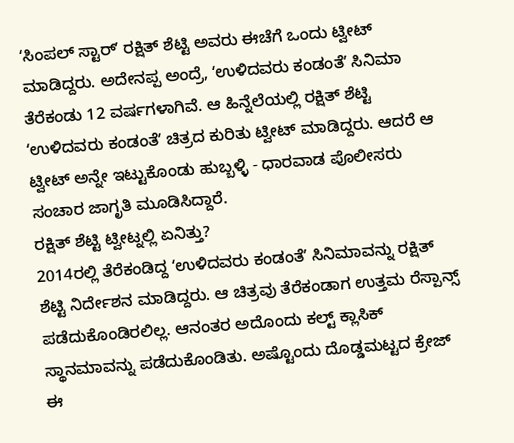ʻಸಿಂಪಲ್ ಸ್ಟಾರ್ʼ ರಕ್ಷಿತ್ ಶೆಟ್ಟಿ ಅವರು ಈಚೆಗೆ ಒಂದು ಟ್ವೀಟ್ ಮಾಡಿದ್ದರು. ಅದೇನಪ್ಪ ಅಂದ್ರೆ, ʻಉಳಿದವರು ಕಂಡಂತೆʼ ಸಿನಿಮಾ ತೆರೆಕಂಡು 12 ವರ್ಷಗಳಾಗಿವೆ. ಆ ಹಿನ್ನೆಲೆಯಲ್ಲಿ ರಕ್ಷಿತ್ ಶೆಟ್ಟಿ ʻಉಳಿದವರು ಕಂಡಂತೆʼ ಚಿತ್ರದ ಕುರಿತು ಟ್ವೀಟ್ ಮಾಡಿದ್ದರು. ಆದರೆ ಆ ಟ್ವೀಟ್ ಅನ್ನೇ ಇಟ್ಟುಕೊಂಡು ಹುಬ್ಬಳ್ಳಿ - ಧಾರವಾಡ ಪೊಲೀಸರು ಸಂಚಾರ ಜಾಗೃತಿ ಮೂಡಿಸಿದ್ದಾರೆ.
ರಕ್ಷಿತ್ ಶೆಟ್ಟಿ ಟ್ವೀಟ್ನಲ್ಲಿ ಏನಿತ್ತು?
2014ರಲ್ಲಿ ತೆರೆಕಂಡಿದ್ದ ʻಉಳಿದವರು ಕಂಡಂತೆʼ ಸಿನಿಮಾವನ್ನು ರಕ್ಷಿತ್ ಶೆಟ್ಟಿ ನಿರ್ದೇಶನ ಮಾಡಿದ್ದರು. ಆ ಚಿತ್ರವು ತೆರೆಕಂಡಾಗ ಉತ್ತಮ ರೆಸ್ಪಾನ್ಸ್ ಪಡೆದುಕೊಂಡಿರಲಿಲ್ಲ. ಆನಂತರ ಅದೊಂದು ಕಲ್ಟ್ ಕ್ಲಾಸಿಕ್ ಸ್ಥಾನಮಾವನ್ನು ಪಡೆದುಕೊಂಡಿತು. ಅಷ್ಟೊಂದು ದೊಡ್ಡಮಟ್ಟದ ಕ್ರೇಜ್ ಈ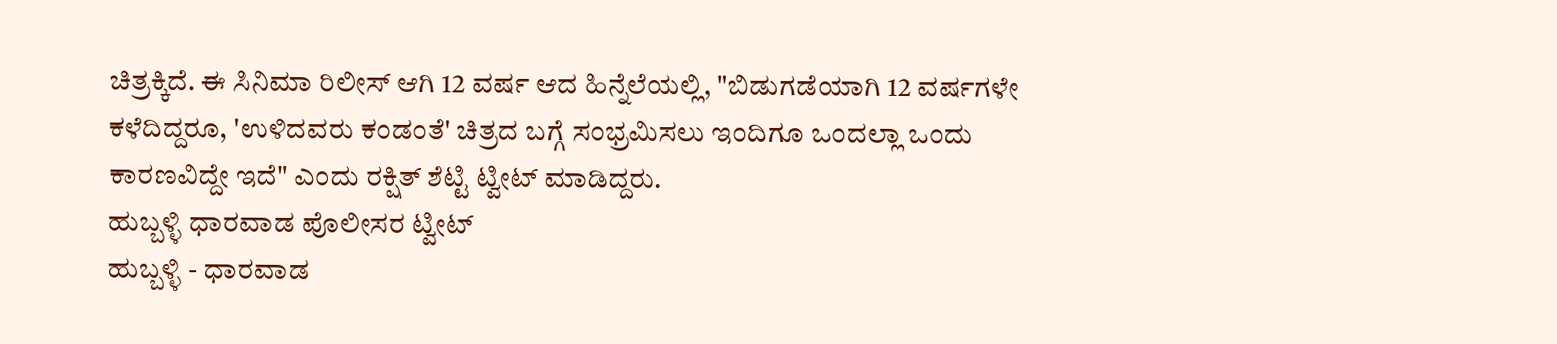ಚಿತ್ರಕ್ಕಿದೆ. ಈ ಸಿನಿಮಾ ರಿಲೀಸ್ ಆಗಿ 12 ವರ್ಷ ಆದ ಹಿನ್ನೆಲೆಯಲ್ಲಿ, "ಬಿಡುಗಡೆಯಾಗಿ 12 ವರ್ಷಗಳೇ ಕಳೆದಿದ್ದರೂ, 'ಉಳಿದವರು ಕಂಡಂತೆ' ಚಿತ್ರದ ಬಗ್ಗೆ ಸಂಭ್ರಮಿಸಲು ಇಂದಿಗೂ ಒಂದಲ್ಲಾ ಒಂದು ಕಾರಣವಿದ್ದೇ ಇದೆ" ಎಂದು ರಕ್ಷಿತ್ ಶೆಟ್ಟಿ ಟ್ವೀಟ್ ಮಾಡಿದ್ದರು.
ಹುಬ್ಬಳ್ಳಿ ಧಾರವಾಡ ಪೊಲೀಸರ ಟ್ವೀಟ್
ಹುಬ್ಬಳ್ಳಿ - ಧಾರವಾಡ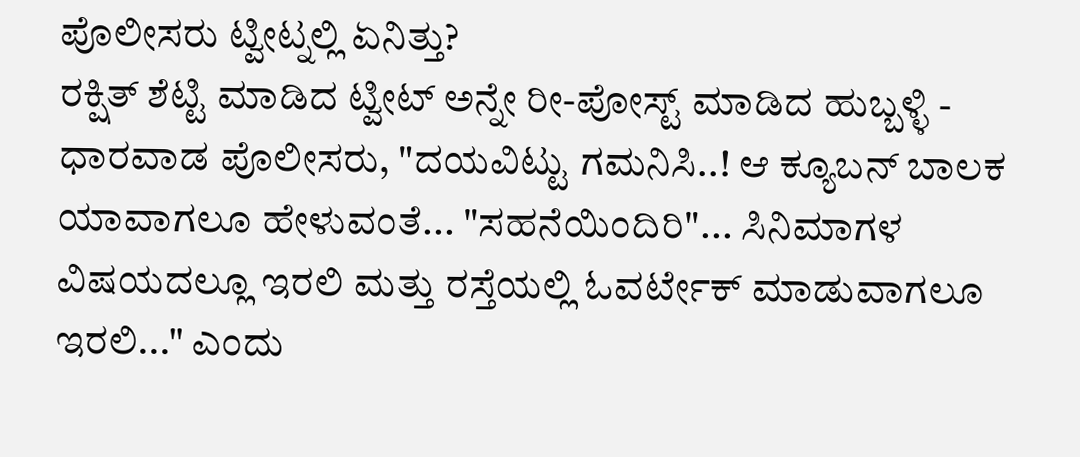ಪೊಲೀಸರು ಟ್ವೀಟ್ನಲ್ಲಿ ಏನಿತ್ತು?
ರಕ್ಷಿತ್ ಶೆಟ್ಟಿ ಮಾಡಿದ ಟ್ವೀಟ್ ಅನ್ನೇ ರೀ-ಪೋಸ್ಟ್ ಮಾಡಿದ ಹುಬ್ಬಳ್ಳಿ - ಧಾರವಾಡ ಪೊಲೀಸರು, "ದಯವಿಟ್ಟು ಗಮನಿಸಿ..! ಆ ಕ್ಯೂಬನ್ ಬಾಲಕ ಯಾವಾಗಲೂ ಹೇಳುವಂತೆ... "ಸಹನೆಯಿಂದಿರಿ"... ಸಿನಿಮಾಗಳ ವಿಷಯದಲ್ಲೂ ಇರಲಿ ಮತ್ತು ರಸ್ತೆಯಲ್ಲಿ ಓವರ್ಟೇಕ್ ಮಾಡುವಾಗಲೂ ಇರಲಿ..." ಎಂದು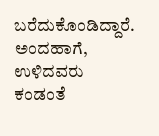ಬರೆದುಕೊಂಡಿದ್ದಾರೆ. ಅಂದಹಾಗೆ, ಉಳಿದವರು ಕಂಡಂತೆ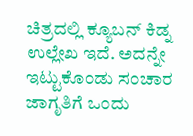ಚಿತ್ರದಲ್ಲಿ ಕ್ಯೂಬನ್ ಕಿಡ್ನ ಉಲ್ಲೇಖ ಇದೆ. ಅದನ್ನೇ ಇಟ್ಟುಕೊಂಡು ಸಂಚಾರ ಜಾಗೃತಿಗೆ ಒಂದು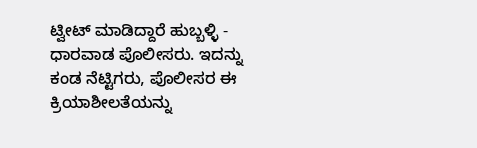ಟ್ವೀಟ್ ಮಾಡಿದ್ದಾರೆ ಹುಬ್ಬಳ್ಳಿ - ಧಾರವಾಡ ಪೊಲೀಸರು. ಇದನ್ನು ಕಂಡ ನೆಟ್ಟಿಗರು, ಪೊಲೀಸರ ಈ ಕ್ರಿಯಾಶೀಲತೆಯನ್ನು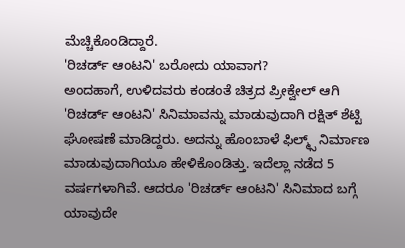ಮೆಚ್ಚಿಕೊಂಡಿದ್ದಾರೆ.
'ರಿಚರ್ಡ್ ಆಂಟನಿ' ಬರೋದು ಯಾವಾಗ?
ಅಂದಹಾಗೆ, ಉಳಿದವರು ಕಂಡಂತೆ ಚಿತ್ರದ ಪ್ರೀಕ್ವೇಲ್ ಆಗಿ 'ರಿಚರ್ಡ್ ಆಂಟನಿ' ಸಿನಿಮಾವನ್ನು ಮಾಡುವುದಾಗಿ ರಕ್ಷಿತ್ ಶೆಟ್ಟಿ ಘೋಷಣೆ ಮಾಡಿದ್ದರು. ಅದನ್ನು ಹೊಂಬಾಳೆ ಫಿಲ್ಮ್ಸ್ ನಿರ್ಮಾಣ ಮಾಡುವುದಾಗಿಯೂ ಹೇಳಿಕೊಂಡಿತ್ತು. ಇದೆಲ್ಲಾ ನಡೆದ 5 ವರ್ಷಗಳಾಗಿವೆ. ಆದರೂ 'ರಿಚರ್ಡ್ ಆಂಟನಿ' ಸಿನಿಮಾದ ಬಗ್ಗೆ ಯಾವುದೇ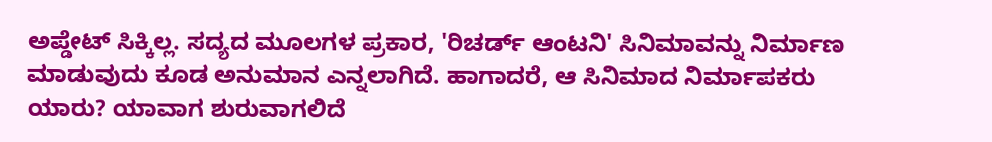ಅಪ್ಡೇಟ್ ಸಿಕ್ಕಿಲ್ಲ. ಸದ್ಯದ ಮೂಲಗಳ ಪ್ರಕಾರ, 'ರಿಚರ್ಡ್ ಆಂಟನಿ' ಸಿನಿಮಾವನ್ನು ನಿರ್ಮಾಣ ಮಾಡುವುದು ಕೂಡ ಅನುಮಾನ ಎನ್ನಲಾಗಿದೆ. ಹಾಗಾದರೆ, ಆ ಸಿನಿಮಾದ ನಿರ್ಮಾಪಕರು ಯಾರು? ಯಾವಾಗ ಶುರುವಾಗಲಿದೆ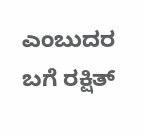ಎಂಬುದರ ಬಗೆ ರಕ್ಷಿತ್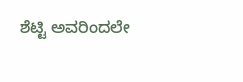ಶೆಟ್ಟಿ ಅವರಿಂದಲೇ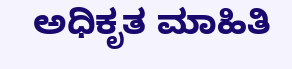ಅಧಿಕೃತ ಮಾಹಿತಿ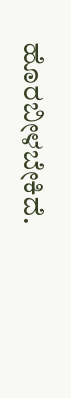ಹೊರಬೀಳಬೇಕಿದೆ.